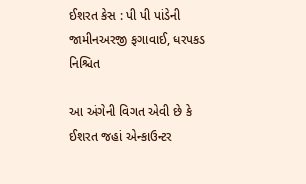ઈશરત કેસ : પી પી પાંડેની જામીનઅરજી ફગાવાઈ, ધરપકડ નિશ્ચિત

આ અંગેની વિગત એવી છે કે ઈશરત જહાં એન્કાઉન્ટર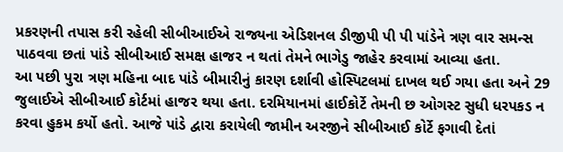પ્રકરણની તપાસ કરી રહેલી સીબીઆઈએ રાજ્યના એડિશનલ ડીજીપી પી પી પાંડેને ત્રણ વાર સમન્સ પાઠવવા છતાં પાંડે સીબીઆઈ સમક્ષ હાજર ન થતાં તેમને ભાગેડુ જાહેર કરવામાં આવ્યા હતા.
આ પછી પુરા ત્રણ મહિના બાદ પાંડે બીમારીનું કારણ દર્શાવી હોસ્પિટલમાં દાખલ થઈ ગયા હતા અને 29 જુલાઈએ સીબીઆઈ કોર્ટમાં હાજર થયા હતા. દરમિયાનમાં હાઈકોર્ટે તેમની છ ઓગસ્ટ સુધી ધરપકડ ન કરવા હુકમ કર્યો હતો. આજે પાંડે દ્વારા કરાયેલી જામીન અરજીને સીબીઆઈ કોર્ટે ફગાવી દેતાં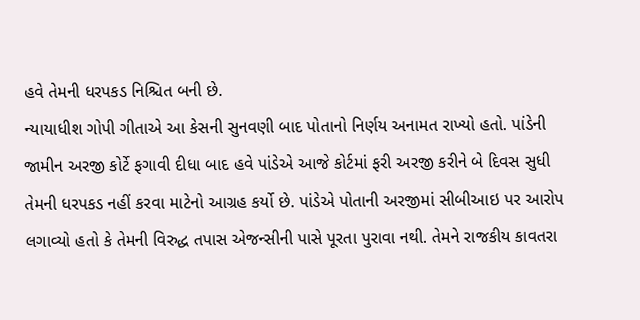હવે તેમની ધરપકડ નિશ્ચિત બની છે.
ન્યાયાધીશ ગોપી ગીતાએ આ કેસની સુનવણી બાદ પોતાનો નિર્ણય અનામત રાખ્યો હતો. પાંડેની જામીન અરજી કોર્ટે ફગાવી દીધા બાદ હવે પાંડેએ આજે કોર્ટમાં ફરી અરજી કરીને બે દિવસ સુધી તેમની ધરપકડ નહીં કરવા માટેનો આગ્રહ કર્યો છે. પાંડેએ પોતાની અરજીમાં સીબીઆઇ પર આરોપ લગાવ્યો હતો કે તેમની વિરુદ્ધ તપાસ એજન્સીની પાસે પૂરતા પુરાવા નથી. તેમને રાજકીય કાવતરા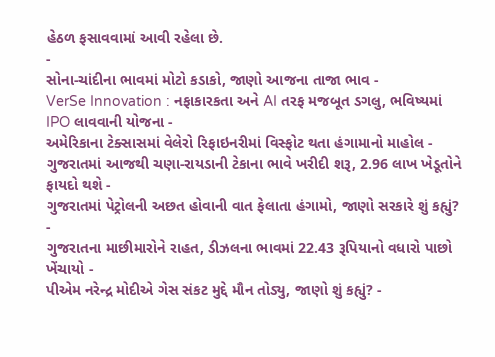હેઠળ ફસાવવામાં આવી રહેલા છે.
-
સોના-ચાંદીના ભાવમાં મોટો કડાકો, જાણો આજના તાજા ભાવ -
VerSe Innovation : નફાકારકતા અને AI તરફ મજબૂત ડગલુ, ભવિષ્યમાં IPO લાવવાની યોજના -
અમેરિકાના ટેક્સાસમાં વેલેરો રિફાઇનરીમાં વિસ્ફોટ થતા હંગામાનો માહોલ -
ગુજરાતમાં આજથી ચણા-રાયડાની ટેકાના ભાવે ખરીદી શરૂ, 2.96 લાખ ખેડૂતોને ફાયદો થશે -
ગુજરાતમાં પેટ્રોલની અછત હોવાની વાત ફેલાતા હંગામો, જાણો સરકારે શું કહ્યું? -
ગુજરાતના માછીમારોને રાહત, ડીઝલના ભાવમાં 22.43 રૂપિયાનો વધારો પાછો ખેંચાયો -
પીએમ નરેન્દ્ર મોદીએ ગેસ સંકટ મુદ્દે મૌન તોડ્યુ, જાણો શું કહ્યું? -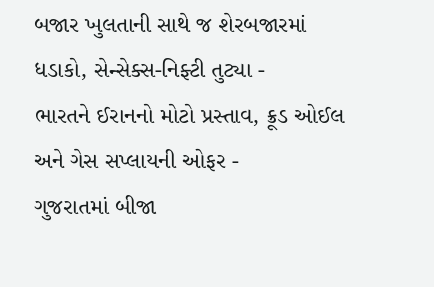બજાર ખુલતાની સાથે જ શેરબજારમાં ધડાકો, સેન્સેક્સ-નિફ્ટી તુટ્યા -
ભારતને ઈરાનનો મોટો પ્રસ્તાવ, ક્રૂડ ઓઈલ અને ગેસ સપ્લાયની ઓફર -
ગુજરાતમાં બીજા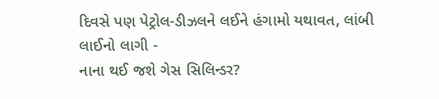દિવસે પણ પેટ્રોલ-ડીઝલને લઈને હંગામો યથાવત, લાંબી લાઈનો લાગી -
નાના થઈ જશે ગેસ સિલિન્ડર?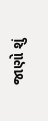જાણો શું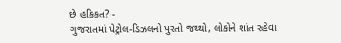છે હકિકત? -
ગુજરાતમાં પેટ્રોલ-ડિઝલનો પુરતો જથ્થો, લોકોને શાંત રહેવા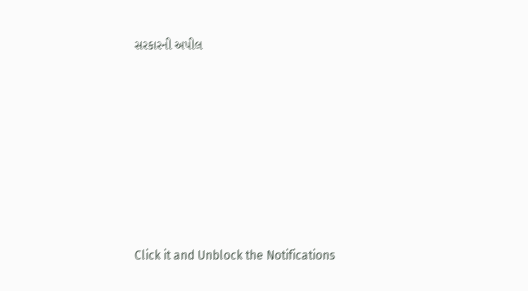સરકારની અપીલ









Click it and Unblock the Notifications